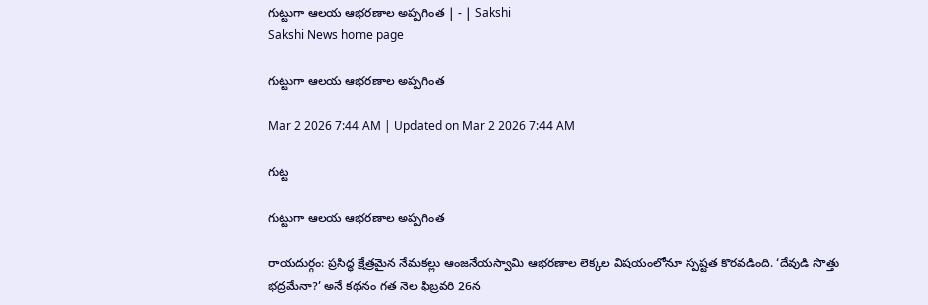గుట్టుగా ఆలయ ఆభరణాల అప్పగింత | - | Sakshi
Sakshi News home page

గుట్టుగా ఆలయ ఆభరణాల అప్పగింత

Mar 2 2026 7:44 AM | Updated on Mar 2 2026 7:44 AM

గుట్ట

గుట్టుగా ఆలయ ఆభరణాల అప్పగింత

రాయదుర్గం: ప్రసిద్ధ క్షేత్రమైన నేమకల్లు ఆంజనేయస్వామి ఆభరణాల లెక్కల విషయంలోనూ స్పష్టత కొరవడింది. ‘దేవుడి సొత్తు భద్రమేనా?’ అనే కథనం గత నెల ఫిబ్రవరి 26న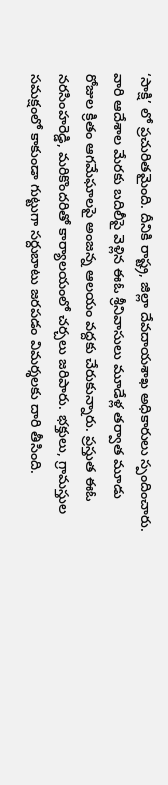‘సాక్షి’ లో ప్రచురితమైంది. దీనికి రాష్ట్ర, జిల్లా దేవదాయశాఖ అధికారులు స్పందించారు. వారి ఆదేశాల మేరకు బదిలీపై వెళ్లిన ఈఓ శ్రీనివాసులు మూడేళ్ల తర్వాత మూడు రోజుల క్రితం ఆగమేఘాలపై అంజన్న ఆలయం వద్దకు చేరుకున్నారు. ప్రస్తుత ఈఓ నరసింహరెడ్డి, మరికొందరితో కార్యాలయంలో చర్చలు జరిపారు. భక్తులు, గ్రామస్తుల సమక్షంలో కాకుండా గుట్టుగా సర్దుబాటు జరపడం విమర్శలకు దారి తీసింది.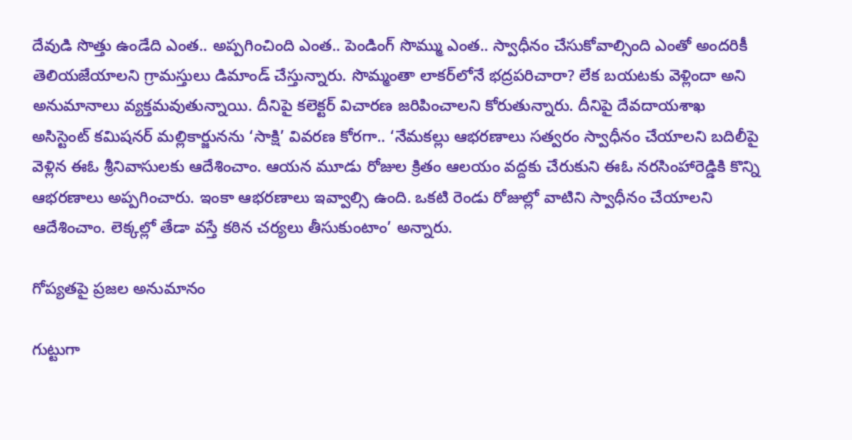దేవుడి సొత్తు ఉండేది ఎంత.. అప్పగించింది ఎంత.. పెండింగ్‌ సొమ్ము ఎంత.. స్వాధీనం చేసుకోవాల్సింది ఎంతో అందరికీ తెలియజేయాలని గ్రామస్తులు డిమాండ్‌ చేస్తున్నారు. సొమ్మంతా లాకర్‌లోనే భద్రపరిచారా? లేక బయటకు వెళ్లిందా అని అనుమానాలు వ్యక్తమవుతున్నాయి. దీనిపై కలెక్టర్‌ విచారణ జరిపించాలని కోరుతున్నారు. దీనిపై దేవదాయశాఖ అసిస్టెంట్‌ కమిషనర్‌ మల్లికార్జునను ‘సాక్షి’ వివరణ కోరగా.. ‘నేమకల్లు ఆభరణాలు సత్వరం స్వాధీనం చేయాలని బదిలీపై వెళ్లిన ఈఓ శ్రీనివాసులకు ఆదేశించాం. ఆయన మూడు రోజుల క్రితం ఆలయం వద్దకు చేరుకుని ఈఓ నరసింహారెడ్డికి కొన్ని ఆభరణాలు అప్పగించారు. ఇంకా ఆభరణాలు ఇవ్వాల్సి ఉంది. ఒకటి రెండు రోజుల్లో వాటిని స్వాధీనం చేయాలని ఆదేశించాం. లెక్కల్లో తేడా వస్తే కఠిన చర్యలు తీసుకుంటాం’ అన్నారు.

గోప్యతపై ప్రజల అనుమానం

గుట్టుగా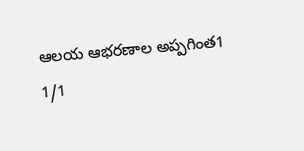ఆలయ ఆభరణాల అప్పగింత1
1/1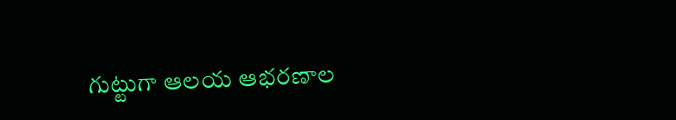గుట్టుగా ఆలయ ఆభరణాల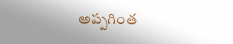అప్పగింత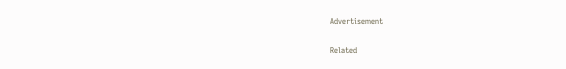Advertisement

Related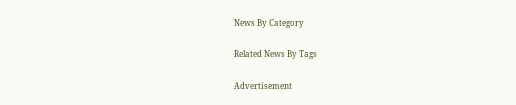News By Category

Related News By Tags

Advertisement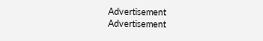Advertisement
Advertisement